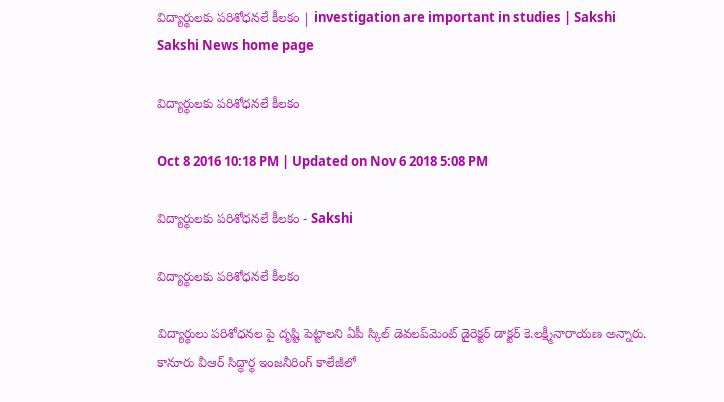విద్యార్థులకు పరిశోధనలే కీలకం | investigation are important in studies | Sakshi
Sakshi News home page

విద్యార్థులకు పరిశోధనలే కీలకం

Oct 8 2016 10:18 PM | Updated on Nov 6 2018 5:08 PM

విద్యార్థులకు పరిశోధనలే కీలకం - Sakshi

విద్యార్థులకు పరిశోధనలే కీలకం

విద్యార్థులు పరిశోధనల పై దృష్టి పెట్టాలని ఏపీ స్కిల్‌ డెవలప్‌మెంట్‌ డైరెక్టర్‌ డాక్టర్‌ కె.లక్ష్మీనారాయణ అన్నారు. కానూరు వీఆర్‌ సిద్ధార్థ ఇంజనీరింగ్‌ కాలేజీలో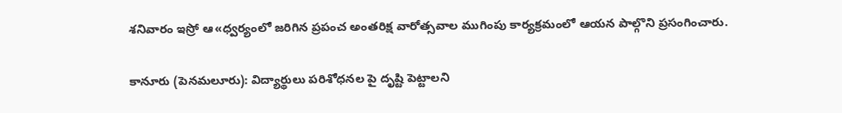శనివారం ఇస్రో ఆ«ధ్వర్యంలో జరిగిన ప్రపంచ అంతరిక్ష వారోత్సవాల ముగింపు కార్యక్రమంలో ఆయన పాల్గొని ప్రసంగించారు.

కానూరు (పెనమలూరు): విద్యార్థులు పరిశోధనల పై దృష్టి పెట్టాలని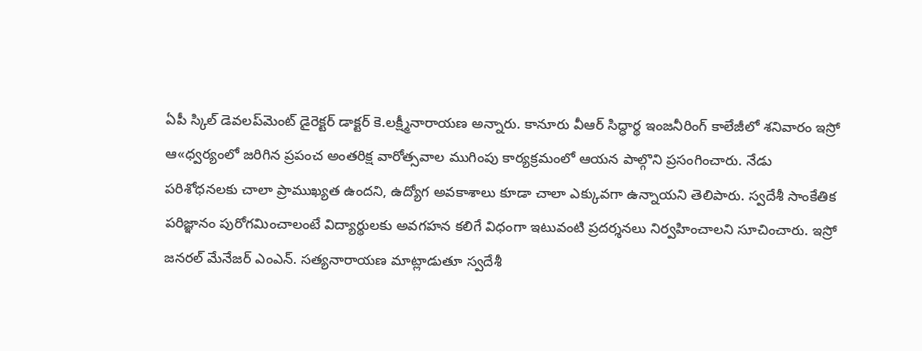ఏపీ స్కిల్‌ డెవలప్‌మెంట్‌ డైరెక్టర్‌ డాక్టర్‌ కె.లక్ష్మీనారాయణ అన్నారు. కానూరు వీఆర్‌ సిద్ధార్థ ఇంజనీరింగ్‌ కాలేజీలో శనివారం ఇస్రో ఆ«ధ్వర్యంలో జరిగిన ప్రపంచ అంతరిక్ష వారోత్సవాల ముగింపు కార్యక్రమంలో ఆయన పాల్గొని ప్రసంగించారు. నేడు పరిశోధనలకు చాలా ప్రాముఖ్యత ఉందని, ఉద్యోగ అవకాశాలు కూడా చాలా ఎక్కువగా ఉన్నాయని తెలిపారు. స్వదేశీ సాంకేతిక పరిజ్ఞానం పురోగమించాలంటే విద్యార్థులకు అవగహన కలిగే విధంగా ఇటువంటి ప్రదర్శనలు నిర్వహించాలని సూచించారు. ఇస్రో జనరల్‌ మేనేజర్‌ ఎంఎన్‌. సత్యనారాయణ మాట్లాడుతూ స్వదేశీ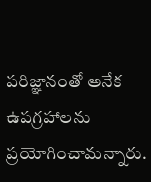పరిజ్ఞానంతో అనేక ఉపగ్రహాలను ప్రయోగించామన్నారు.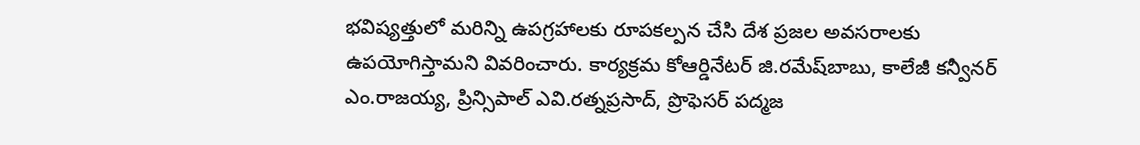భవిష్యత్తులో మరిన్ని ఉపగ్రహాలకు రూపకల్పన చేసి దేశ ప్రజల అవసరాలకు ఉపయోగిస్తామని వివరించారు. కార్యక్రమ కోఆర్డినేటర్‌ జి.రమేష్‌బాబు, కాలేజీ కన్వీనర్‌ ఎం.రాజయ్య, ప్రిన్సిపాల్‌ ఎవి.రత్నప్రసాద్, ప్రొఫెసర్‌ పద్మజ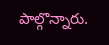పాల్గొన్నారు.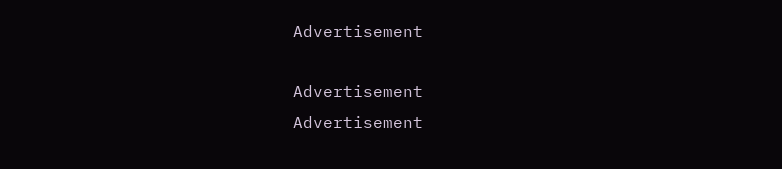Advertisement

Advertisement
Advertisement